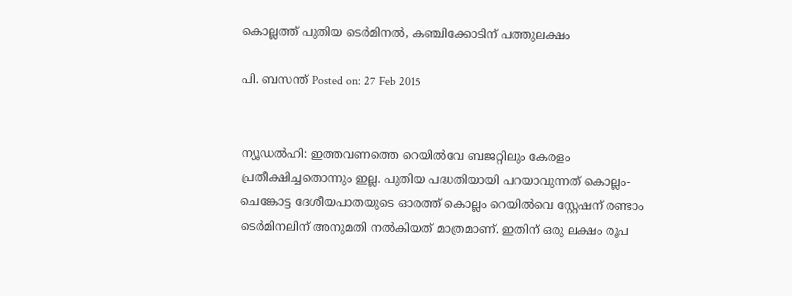കൊല്ലത്ത് പുതിയ ടെര്‍മിനല്‍, കഞ്ചിക്കോടിന് പത്തുലക്ഷം

പി. ബസന്ത്‌ Posted on: 27 Feb 2015


ന്യൂഡല്‍ഹി: ഇത്തവണത്തെ റെയില്‍വേ ബജറ്റിലും കേരളം പ്രതീക്ഷിച്ചതൊന്നും ഇല്ല. പുതിയ പദ്ധതിയായി പറയാവുന്നത് കൊല്ലം-ചെങ്കോട്ട ദേശീയപാതയുടെ ഓരത്ത് കൊല്ലം റെയില്‍വെ സ്റ്റേഷന് രണ്ടാം ടെര്‍മിനലിന് അനുമതി നല്‍കിയത് മാത്രമാണ്. ഇതിന് ഒരു ലക്ഷം രൂപ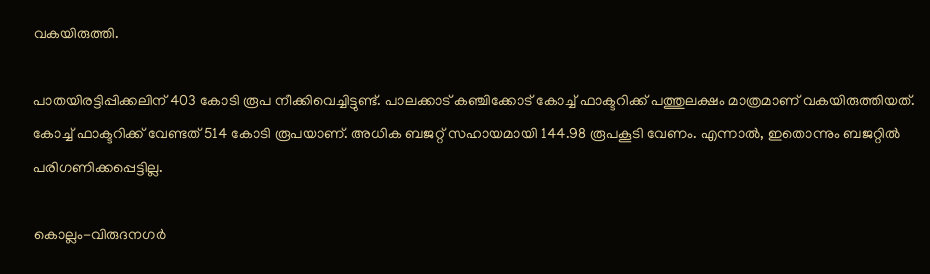വകയിരുത്തി.

പാതയിരട്ടിപ്പിക്കലിന് 403 കോടി രൂപ നീക്കിവെച്ചിട്ടുണ്ട്. പാലക്കാട് കഞ്ചിക്കോട് കോച്ച് ഫാക്ടറിക്ക് പത്തുലക്ഷം മാത്രമാണ് വകയിരുത്തിയത്. കോച്ച് ഫാക്ടറിക്ക് വേണ്ടത് 514 കോടി രൂപയാണ്. അധിക ബജറ്റ് സഹായമായി 144.98 രൂപകൂടി വേണം. എന്നാല്‍, ഇതൊന്നും ബജറ്റില്‍ പരിഗണിക്കപ്പെട്ടില്ല.

കൊല്ലം-വിരുദനഗര്‍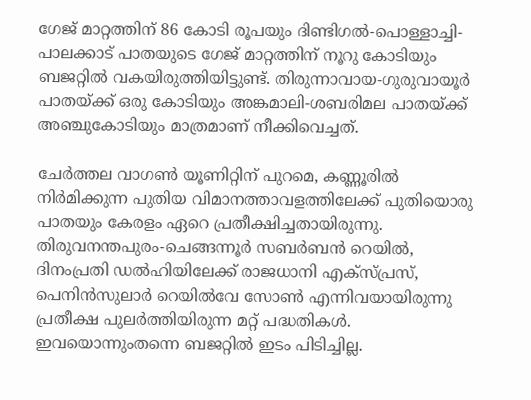ഗേജ് മാറ്റത്തിന് 86 കോടി രൂപയും ദിണ്ടിഗല്‍-പൊള്ളാച്ചി-പാലക്കാട് പാതയുടെ ഗേജ് മാറ്റത്തിന് നൂറു കോടിയും ബജറ്റില്‍ വകയിരുത്തിയിട്ടുണ്ട്. തിരുന്നാവായ-ഗുരുവായൂര്‍ പാതയ്ക്ക് ഒരു കോടിയും അങ്കമാലി-ശബരിമല പാതയ്ക്ക് അഞ്ചുകോടിയും മാത്രമാണ് നീക്കിവെച്ചത്.

ചേര്‍ത്തല വാഗണ്‍ യൂണിറ്റിന് പുറമെ, കണ്ണൂരില്‍ നിര്‍മിക്കുന്ന പുതിയ വിമാനത്താവളത്തിലേക്ക് പുതിയൊരു പാതയും കേരളം ഏറെ പ്രതീക്ഷിച്ചതായിരുന്നു. തിരുവനന്തപുരം-ചെങ്ങന്നൂര്‍ സബര്‍ബന്‍ റെയില്‍, ദിനംപ്രതി ഡല്‍ഹിയിലേക്ക് രാജധാനി എക്‌സ്പ്രസ്, പെനിന്‍സുലാര്‍ റെയില്‍വേ സോണ്‍ എന്നിവയായിരുന്നു പ്രതീക്ഷ പുലര്‍ത്തിയിരുന്ന മറ്റ് പദ്ധതികള്‍. ഇവയൊന്നുംതന്നെ ബജറ്റില്‍ ഇടം പിടിച്ചില്ല.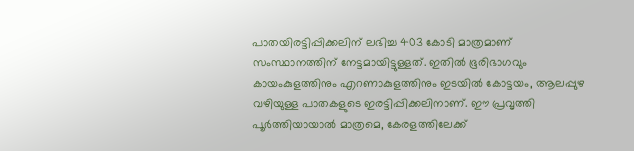പാതയിരട്ടിപ്പിക്കലിന് ലഭിച്ച 403 കോടി മാത്രമാണ് സംസ്ഥാനത്തിന് നേട്ടമായിട്ടുള്ളത്. ഇതില്‍ ഭൂരിഭാഗവും കായംകുളത്തിനും എറണാകുളത്തിനും ഇടയില്‍ കോട്ടയം, ആലപ്പുഴ വഴിയുള്ള പാതകളുടെ ഇരട്ടിപ്പിക്കലിനാണ്. ഈ പ്രവൃത്തി പൂര്‍ത്തിയായാല്‍ മാത്രമെ, കേരളത്തിലേക്ക്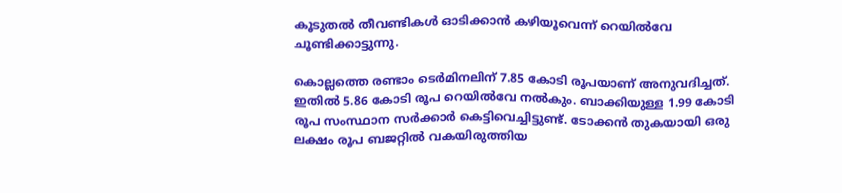കൂടുതല്‍ തീവണ്ടികള്‍ ഓടിക്കാന്‍ കഴിയൂവെന്ന് റെയില്‍വേ ചൂണ്ടിക്കാട്ടുന്നു.

കൊല്ലത്തെ രണ്ടാം ടെര്‍മിനലിന് 7.85 കോടി രൂപയാണ് അനുവദിച്ചത്. ഇതില്‍ 5.86 കോടി രൂപ റെയില്‍വേ നല്‍കും. ബാക്കിയുള്ള 1.99 കോടി രൂപ സംസ്ഥാന സര്‍ക്കാര്‍ കെട്ടിവെച്ചിട്ടുണ്ട്. ടോക്കന്‍ തുകയായി ഒരു ലക്ഷം രൂപ ബജറ്റില്‍ വകയിരുത്തിയ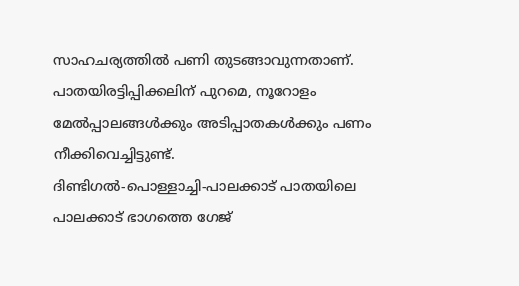സാഹചര്യത്തില്‍ പണി തുടങ്ങാവുന്നതാണ്. പാതയിരട്ടിപ്പിക്കലിന് പുറമെ, നൂറോളം മേല്‍പ്പാലങ്ങള്‍ക്കും അടിപ്പാതകള്‍ക്കും പണം നീക്കിവെച്ചിട്ടുണ്ട്.
ദിണ്ടിഗല്‍-പൊള്ളാച്ചി-പാലക്കാട് പാതയിലെ പാലക്കാട് ഭാഗത്തെ ഗേജ്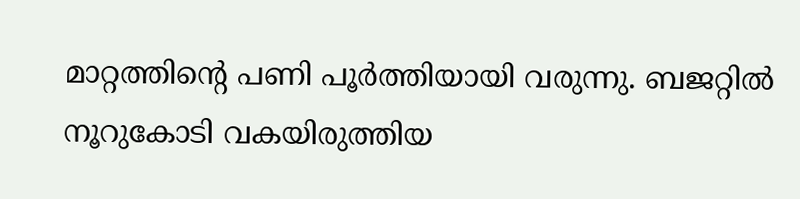മാറ്റത്തിന്റെ പണി പൂര്‍ത്തിയായി വരുന്നു. ബജറ്റില്‍ നൂറുകോടി വകയിരുത്തിയ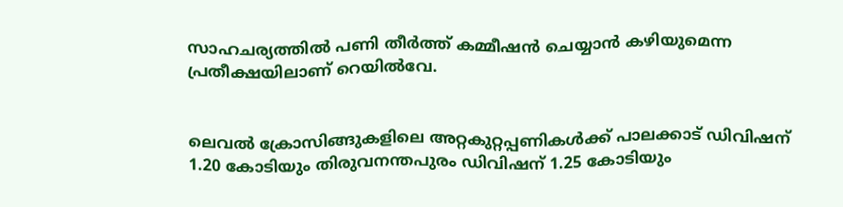സാഹചര്യത്തില്‍ പണി തീര്‍ത്ത് കമ്മീഷന്‍ ചെയ്യാന്‍ കഴിയുമെന്ന പ്രതീക്ഷയിലാണ് റെയില്‍വേ.


ലെവല്‍ ക്രോസിങ്ങുകളിലെ അറ്റകുറ്റപ്പണികള്‍ക്ക് പാലക്കാട് ഡിവിഷന് 1.20 കോടിയും തിരുവനന്തപുരം ഡിവിഷന് 1.25 കോടിയും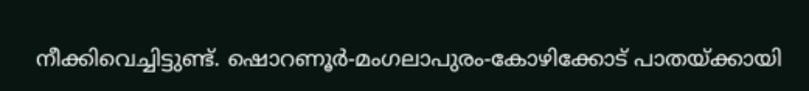നീക്കിവെച്ചിട്ടുണ്ട്. ഷൊറണൂര്‍-മംഗലാപുരം-കോഴിക്കോട് പാതയ്ക്കായി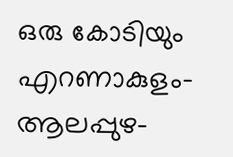ഒരു കോടിയും എറണാകുളം-ആലപ്പുഴ-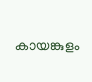കായങ്കുളം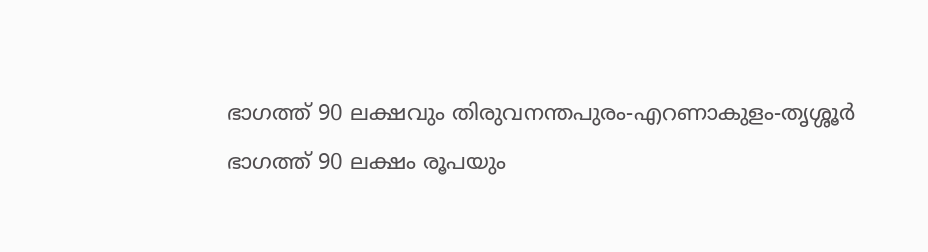ഭാഗത്ത് 90 ലക്ഷവും തിരുവനന്തപുരം-എറണാകുളം-തൃശ്ശൂര്‍ ഭാഗത്ത് 90 ലക്ഷം രൂപയും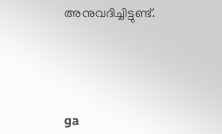അനുവദിച്ചിട്ടുണ്ട്.





ga